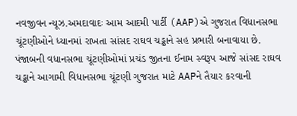નવજીવન ન્યૂઝ.અમદાવાદઃ આમ આદમી પાર્ટી (AAP)એ ગુજરાત વિધાનસભા ચૂંટણીઓને ધ્યાનમાં રાખતા સાંસદ રાઘવ ચડ્ઢાને સહ પ્રભારી બનાવાયા છે. પંજાબની વધાનસભા ચૂંટણીઓમાં પ્રચંડ જીતના ઈનામ સ્વરૂપ આજે સાંસદ રાઘવ ચડ્ઢાને આગામી વિધાનસભા ચૂંટણી ગુજરાત માટે AAPને તૈયાર કરવાની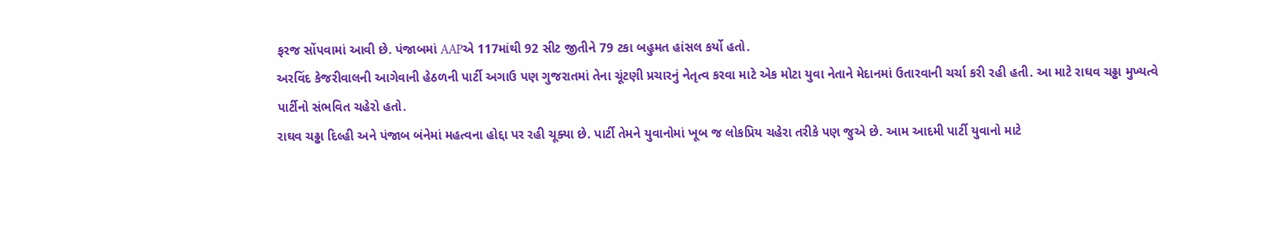ફરજ સોંપવામાં આવી છે. પંજાબમાં AAPએ 117માંથી 92 સીટ જીતીને 79 ટકા બહુમત હાંસલ કર્યો હતો.
અરવિંદ કેજરીવાલની આગેવાની હેઠળની પાર્ટી અગાઉ પણ ગુજરાતમાં તેના ચૂંટણી પ્રચારનું નેતૃત્વ કરવા માટે એક મોટા યુવા નેતાને મેદાનમાં ઉતારવાની ચર્ચા કરી રહી હતી. આ માટે રાઘવ ચઢ્ઢા મુખ્યત્વે પાર્ટીનો સંભવિત ચહેરો હતો.
રાઘવ ચઢ્ઢા દિલ્હી અને પંજાબ બંનેમાં મહત્વના હોદ્દા પર રહી ચૂક્યા છે. પાર્ટી તેમને યુવાનોમાં ખૂબ જ લોકપ્રિય ચહેરા તરીકે પણ જુએ છે. આમ આદમી પાર્ટી યુવાનો માટે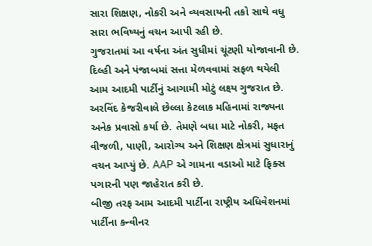સારા શિક્ષણ, નોકરી અને વ્યવસાયની તકો સાથે વધુ સારા ભવિષ્યનું વચન આપી રહી છે.
ગુજરાતમાં આ વર્ષના અંત સુધીમાં ચૂંટણી યોજાવાની છે. દિલ્હી અને પંજાબમાં સત્તા મેળવવામાં સફળ થયેલી આમ આદમી પાર્ટીનું આગામી મોટું લક્ષ્ય ગુજરાત છે. અરવિંદ કેજરીવાલે છેલ્લા કેટલાક મહિનામાં રાજ્યના અનેક પ્રવાસો કર્યા છે. તેમણે બધા માટે નોકરી, મફત વીજળી, પાણી, આરોગ્ય અને શિક્ષણ ક્ષેત્રમાં સુધારાનું વચન આપ્યું છે. AAP એ ગામના વડાઓ માટે ફિક્સ પગારની પણ જાહેરાત કરી છે.
બીજી તરફ આમ આદમી પાર્ટીના રાષ્ટ્રીય અધિવેશનમાં પાર્ટીના કન્વીનર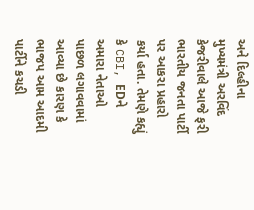અને દિલ્હીના મુખ્યમંત્રી અરવિંદ કેજરીવાલે આજે ફરી ભારતીય જનતા પાર્ટી પર આકરા પ્રહારો કર્યા હતા. તેમણે કહ્યું કે CBI, EDને અમારા નેતાઓ પાછળ લગાવવામાં આવ્યા છે કારણ કે ભાજપ આમ આદમી પાર્ટીને કચડી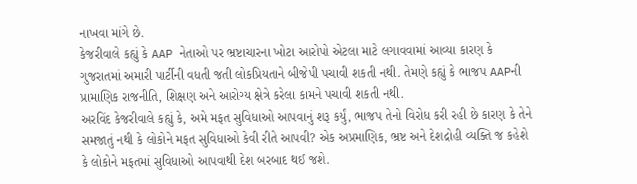નાખવા માંગે છે.
કેજરીવાલે કહ્યું કે AAP નેતાઓ પર ભ્રષ્ટાચારના ખોટા આરોપો એટલા માટે લગાવવામાં આવ્યા કારણ કે ગુજરાતમાં અમારી પાર્ટીની વધતી જતી લોકપ્રિયતાને બીજેપી પચાવી શકતી નથી. તેમણે કહ્યું કે ભાજપ AAPની પ્રામાણિક રાજનીતિ, શિક્ષણ અને આરોગ્ય ક્ષેત્રે કરેલા કામને પચાવી શકતી નથી.
અરવિંદ કેજરીવાલે કહ્યું કે, અમે મફત સુવિધાઓ આપવાનું શરૂ કર્યું, ભાજપ તેનો વિરોધ કરી રહી છે કારણ કે તેને સમજાતું નથી કે લોકોને મફત સુવિધાઓ કેવી રીતે આપવી? એક અપ્રમાણિક, ભ્રષ્ટ અને દેશદ્રોહી વ્યક્તિ જ કહેશે કે લોકોને મફતમાં સુવિધાઓ આપવાથી દેશ બરબાદ થઈ જશે.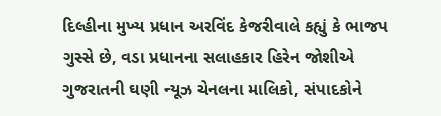દિલ્હીના મુખ્ય પ્રધાન અરવિંદ કેજરીવાલે કહ્યું કે ભાજપ ગુસ્સે છે, વડા પ્રધાનના સલાહકાર હિરેન જોશીએ ગુજરાતની ઘણી ન્યૂઝ ચેનલના માલિકો, સંપાદકોને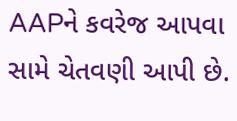AAPને કવરેજ આપવા સામે ચેતવણી આપી છે.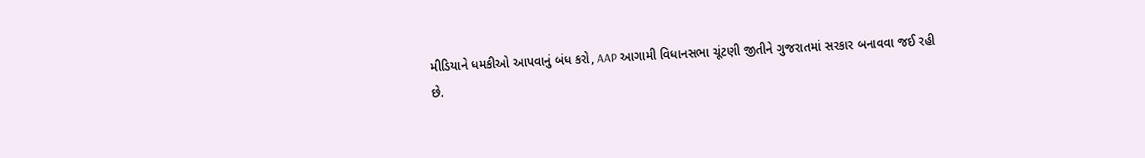મીડિયાને ધમકીઓ આપવાનું બંધ કરો, AAP આગામી વિધાનસભા ચૂંટણી જીતીને ગુજરાતમાં સરકાર બનાવવા જઈ રહી છે.